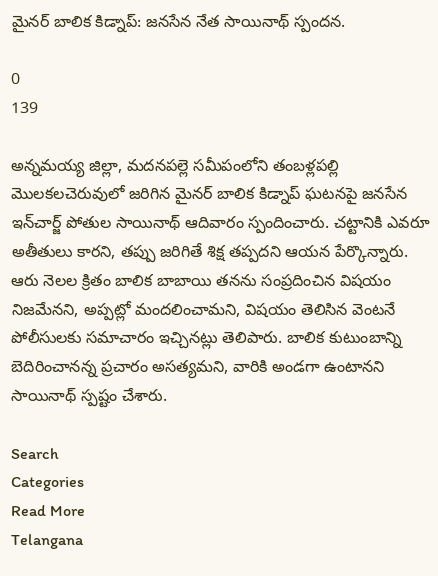మైనర్ బాలిక కిడ్నాప్: జనసేన నేత సాయినాథ్ స్పందన.

0
139

అన్నమయ్య జిల్లా, మదనపల్లె సమీపంలోని తంబళ్లపల్లి మొలకలచెరువులో జరిగిన మైనర్ బాలిక కిడ్నాప్ ఘటనపై జనసేన ఇన్‌చార్జ్ పోతుల సాయినాథ్ ఆదివారం స్పందించారు. చట్టానికి ఎవరూ అతీతులు కారని, తప్పు జరిగితే శిక్ష తప్పదని ఆయన పేర్కొన్నారు. ఆరు నెలల క్రితం బాలిక బాబాయి తనను సంప్రదించిన విషయం నిజమేనని, అప్పట్లో మందలించామని, విషయం తెలిసిన వెంటనే పోలీసులకు సమాచారం ఇచ్చినట్లు తెలిపారు. బాలిక కుటుంబాన్ని బెదిరించానన్న ప్రచారం అసత్యమని, వారికి అండగా ఉంటానని సాయినాథ్ స్పష్టం చేశారు.

Search
Categories
Read More
Telangana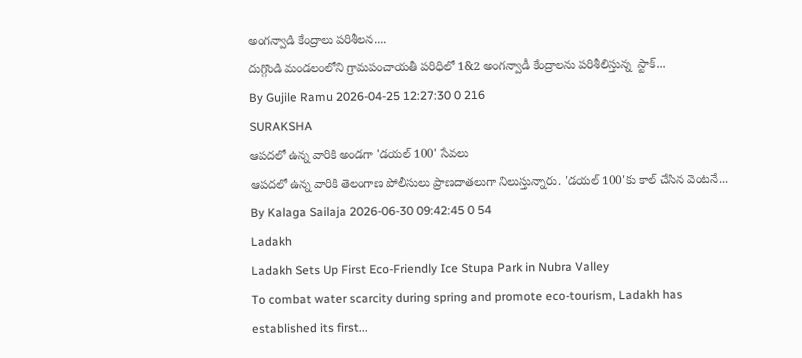అంగన్వాడి కేంద్రాలు పరిశీలన....
దుగ్గొండి మండలంలోని గ్రామపంచాయతీ పరిధిలో 1&2 అంగన్వాడీ కేంద్రాలను పరిశీలిస్తున్న  స్టాక్...
By Gujile Ramu 2026-04-25 12:27:30 0 216
SURAKSHA
ఆపదలో ఉన్న వారికి అండగా 'డయల్ 100' సేవలు
ఆపదలో ఉన్న వారికి తెలంగాణ పోలీసులు ప్రాణదాతలుగా నిలుస్తున్నారు. 'డయల్ 100'కు కాల్ చేసిన వెంటనే...
By Kalaga Sailaja 2026-06-30 09:42:45 0 54
Ladakh
Ladakh Sets Up First Eco-Friendly Ice Stupa Park in Nubra Valley
To combat water scarcity during spring and promote eco-tourism, Ladakh has established its first...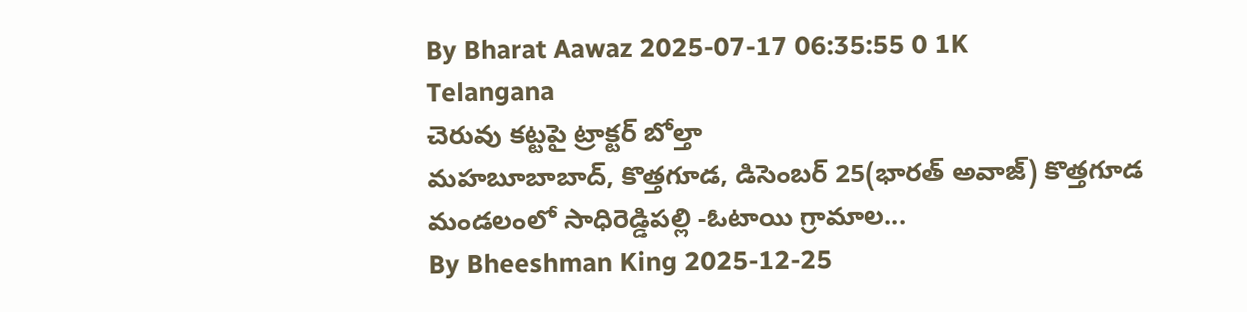By Bharat Aawaz 2025-07-17 06:35:55 0 1K
Telangana
చెరువు కట్టపై ట్రాక్టర్ బోల్తా
మహబూబాబాద్, కొత్తగూడ, డిసెంబర్ 25(భారత్ అవాజ్) కొత్తగూడ మండలంలో సాధిరెడ్డిపల్లి -ఓటాయి గ్రామాల...
By Bheeshman King 2025-12-25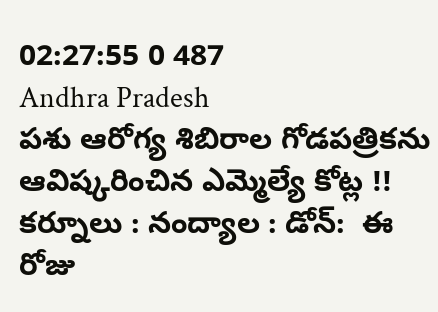02:27:55 0 487
Andhra Pradesh
పశు ఆరోగ్య శిబిరాల గోడపత్రికను ఆవిష్కరించిన ఎమ్మెల్యే కోట్ల !!
కర్నూలు : నంద్యాల : డోన్:  ఈ రోజు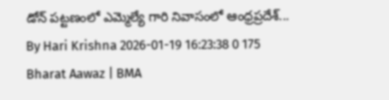డోన్ పట్టణంలో ఎమ్మెల్యే గారి నివాసంలో ఆంధ్రప్రదేశ్...
By Hari Krishna 2026-01-19 16:23:38 0 175
Bharat Aawaz | BMA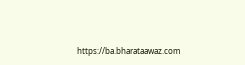https://ba.bharataawaz.com